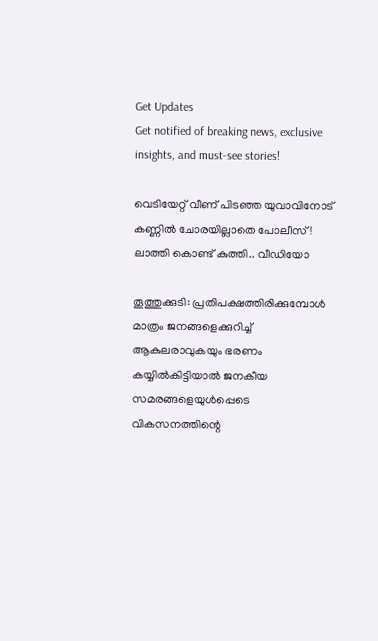Get Updates
Get notified of breaking news, exclusive insights, and must-see stories!

വെടിയേറ്റ് വീണ് പിടഞ്ഞ യുവാവിനോട് കണ്ണിൽ ചോരയില്ലാതെ പോലീസ്! ലാത്തി കൊണ്ട് കുത്തി.. വീഡിയോ

തൂത്തുക്കുടി: പ്രതിപക്ഷത്തിരിക്കുമ്പോള്‍ മാത്രം ജനങ്ങളെക്കുറിച്ച് ആകുലരാവുകയും ഭരണം കയ്യില്‍കിട്ടിയാല്‍ ജനകീയ സമരങ്ങളെയുള്‍പ്പെടെ വികസനത്തിന്റെ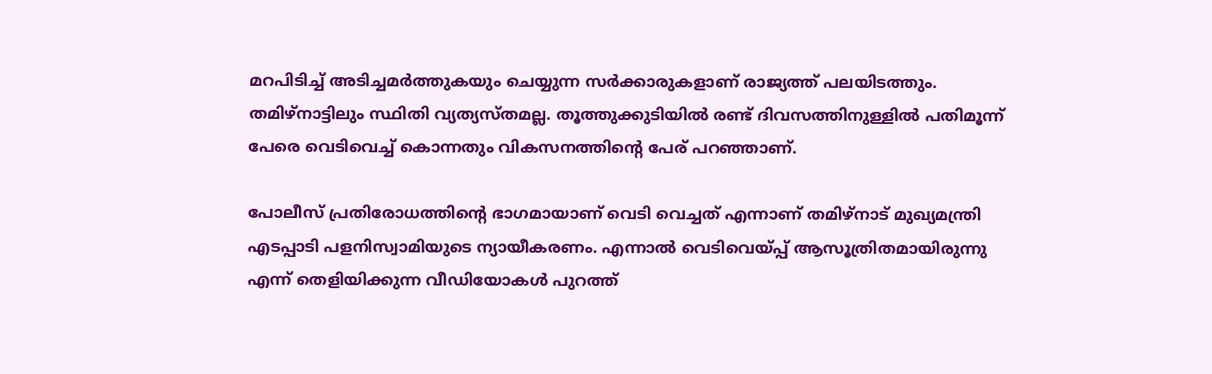മറപിടിച്ച് അടിച്ചമര്‍ത്തുകയും ചെയ്യുന്ന സര്‍ക്കാരുകളാണ് രാജ്യത്ത് പലയിടത്തും. തമിഴ്‌നാട്ടിലും സ്ഥിതി വ്യത്യസ്തമല്ല. തൂത്തുക്കുടിയില്‍ രണ്ട് ദിവസത്തിനുള്ളില്‍ പതിമൂന്ന് പേരെ വെടിവെച്ച് കൊന്നതും വികസനത്തിന്റെ പേര് പറഞ്ഞാണ്.

പോലീസ് പ്രതിരോധത്തിന്റെ ഭാഗമായാണ് വെടി വെച്ചത് എന്നാണ് തമിഴ്‌നാട് മുഖ്യമന്ത്രി എടപ്പാടി പളനിസ്വാമിയുടെ ന്യായീകരണം. എന്നാല്‍ വെടിവെയ്പ്പ് ആസൂത്രിതമായിരുന്നു എന്ന് തെളിയിക്കുന്ന വീഡിയോകള്‍ പുറത്ത്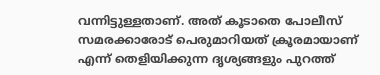വന്നിട്ടുള്ളതാണ്. അത് കൂടാതെ പോലീസ് സമരക്കാരോട് പെരുമാറിയത് ക്രൂരമായാണ് എന്ന് തെളിയിക്കുന്ന ദൃശ്യങ്ങളും പുറത്ത്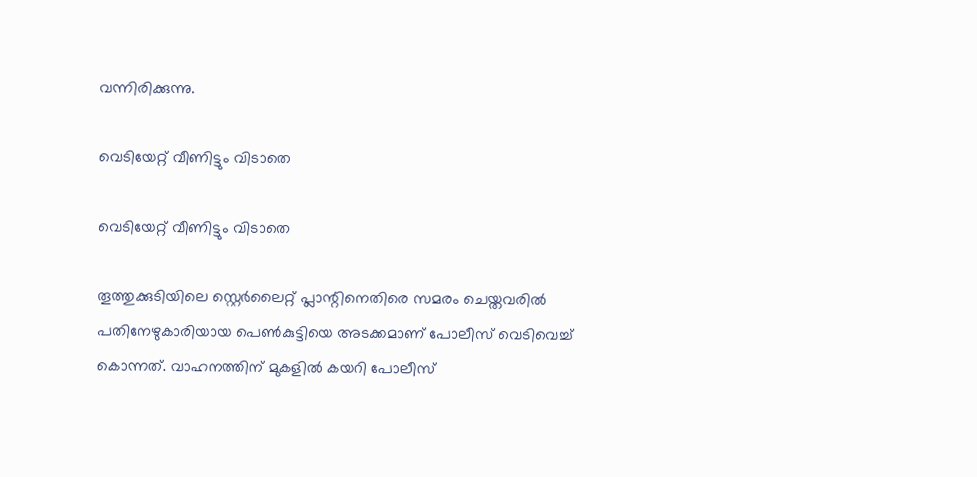വന്നിരിക്കുന്നു.

വെടിയേറ്റ് വീണിട്ടും വിടാതെ

വെടിയേറ്റ് വീണിട്ടും വിടാതെ

തൂത്തുക്കുടിയിലെ സ്റ്റെര്‍ലൈറ്റ് പ്ലാന്റിനെതിരെ സമരം ചെയ്തവരില്‍ പതിനേഴുകാരിയായ പെണ്‍കുട്ടിയെ അടക്കമാണ് പോലീസ് വെടിവെച്ച് കൊന്നത്. വാഹനത്തിന് മുകളില്‍ കയറി പോലീസ്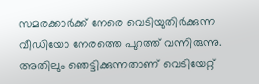സമരക്കാര്‍ക്ക് നേരെ വെടിയുതിര്‍ക്കുന്ന വീഡിയോ നേരത്തെ പുറത്ത് വന്നിരുന്നു. അതിലും ഞെട്ടിക്കുന്നതാണ് വെടിയേറ്റ്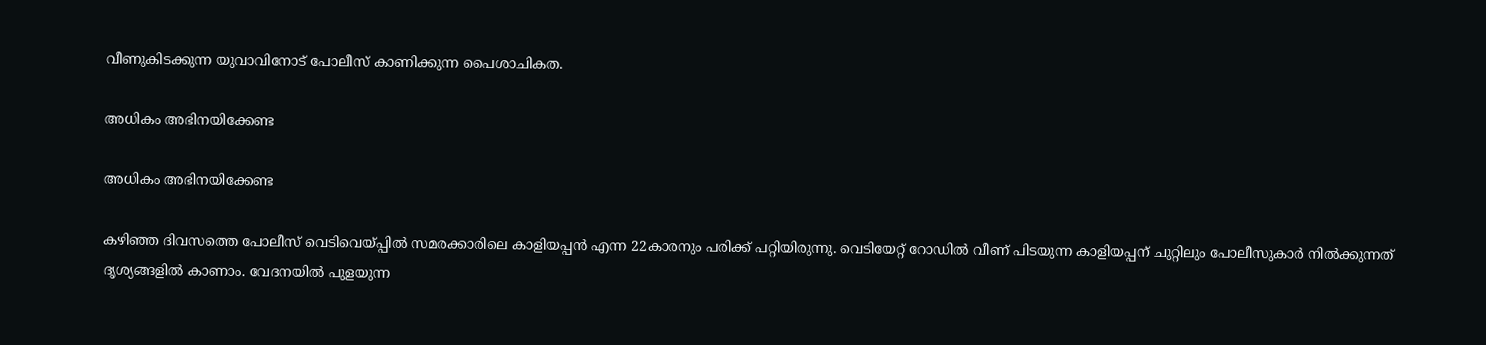വീണുകിടക്കുന്ന യുവാവിനോട് പോലീസ് കാണിക്കുന്ന പൈശാചികത.

അധികം അഭിനയിക്കേണ്ട

അധികം അഭിനയിക്കേണ്ട

കഴിഞ്ഞ ദിവസത്തെ പോലീസ് വെടിവെയ്പ്പില്‍ സമരക്കാരിലെ കാളിയപ്പന്‍ എന്ന 22കാരനും പരിക്ക് പറ്റിയിരുന്നു. വെടിയേറ്റ് റോഡില്‍ വീണ് പിടയുന്ന കാളിയപ്പന് ചുറ്റിലും പോലീസുകാര്‍ നില്‍ക്കുന്നത് ദൃശ്യങ്ങളില്‍ കാണാം. വേദനയില്‍ പുളയുന്ന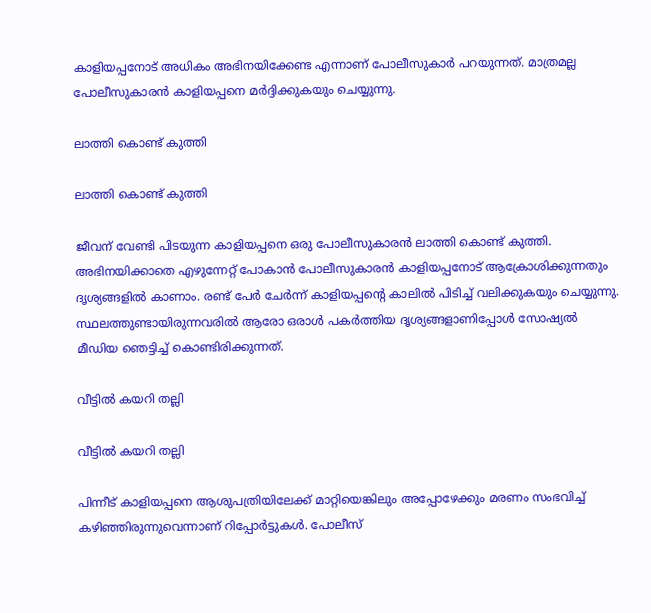കാളിയപ്പനോട് അധികം അഭിനയിക്കേണ്ട എന്നാണ് പോലീസുകാര്‍ പറയുന്നത്. മാത്രമല്ല പോലീസുകാരന്‍ കാളിയപ്പനെ മര്‍ദ്ദിക്കുകയും ചെയ്യുന്നു.

ലാത്തി കൊണ്ട് കുത്തി

ലാത്തി കൊണ്ട് കുത്തി

ജീവന് വേണ്ടി പിടയുന്ന കാളിയപ്പനെ ഒരു പോലീസുകാരന്‍ ലാത്തി കൊണ്ട് കുത്തി. അഭിനയിക്കാതെ എഴുന്നേറ്റ് പോകാന്‍ പോലീസുകാരന്‍ കാളിയപ്പനോട് ആക്രോശിക്കുന്നതും ദൃശ്യങ്ങളില്‍ കാണാം. രണ്ട് പേര്‍ ചേര്‍ന്ന് കാളിയപ്പന്റെ കാലില്‍ പിടിച്ച് വലിക്കുകയും ചെയ്യുന്നു. സ്ഥലത്തുണ്ടായിരുന്നവരില്‍ ആരോ ഒരാള്‍ പകര്‍ത്തിയ ദൃശ്യങ്ങളാണിപ്പോള്‍ സോഷ്യല്‍ മീഡിയ ഞെട്ടിച്ച് കൊണ്ടിരിക്കുന്നത്.

വീട്ടിൽ കയറി തല്ലി

വീട്ടിൽ കയറി തല്ലി

പിന്നീട് കാളിയപ്പനെ ആശുപത്രിയിലേക്ക് മാറ്റിയെങ്കിലും അപ്പോഴേക്കും മരണം സംഭവിച്ച് കഴിഞ്ഞിരുന്നുവെന്നാണ് റിപ്പോര്‍ട്ടുകള്‍. പോലീസ്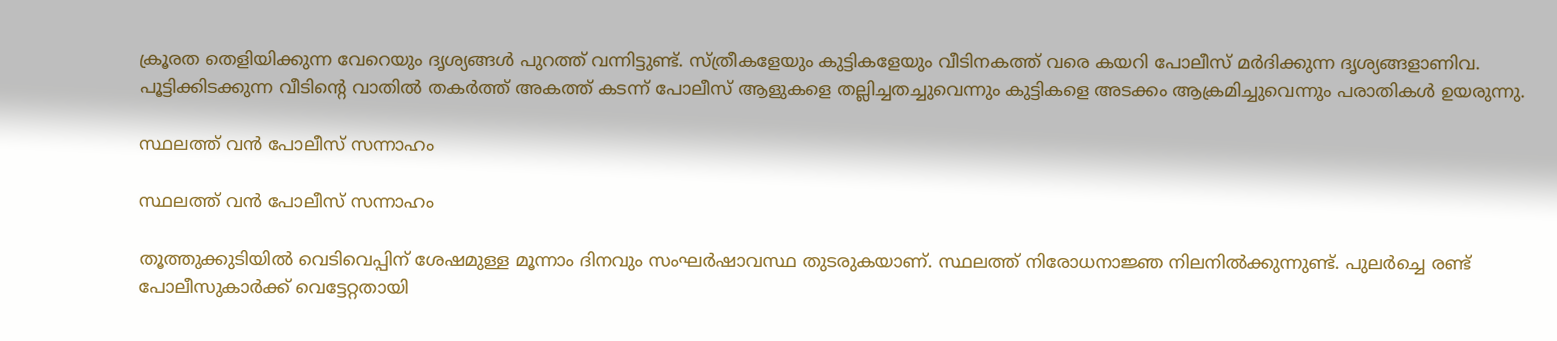ക്രൂരത തെളിയിക്കുന്ന വേറെയും ദൃശ്യങ്ങള്‍ പുറത്ത് വന്നിട്ടുണ്ട്. സ്ത്രീകളേയും കുട്ടികളേയും വീടിനകത്ത് വരെ കയറി പോലീസ് മര്‍ദിക്കുന്ന ദൃശ്യങ്ങളാണിവ. പൂട്ടിക്കിടക്കുന്ന വീടിന്റെ വാതില്‍ തകര്‍ത്ത് അകത്ത് കടന്ന് പോലീസ് ആളുകളെ തല്ലിച്ചതച്ചുവെന്നും കുട്ടികളെ അടക്കം ആക്രമിച്ചുവെന്നും പരാതികള്‍ ഉയരുന്നു.

സ്ഥലത്ത് വന്‍ പോലീസ് സന്നാഹം

സ്ഥലത്ത് വന്‍ പോലീസ് സന്നാഹം

തൂത്തുക്കുടിയില്‍ വെടിവെപ്പിന് ശേഷമുള്ള മൂന്നാം ദിനവും സംഘര്‍ഷാവസ്ഥ തുടരുകയാണ്. സ്ഥലത്ത് നിരോധനാജ്ഞ നിലനില്‍ക്കുന്നുണ്ട്. പുലര്‍ച്ചെ രണ്ട് പോലീസുകാര്‍ക്ക് വെട്ടേറ്റതായി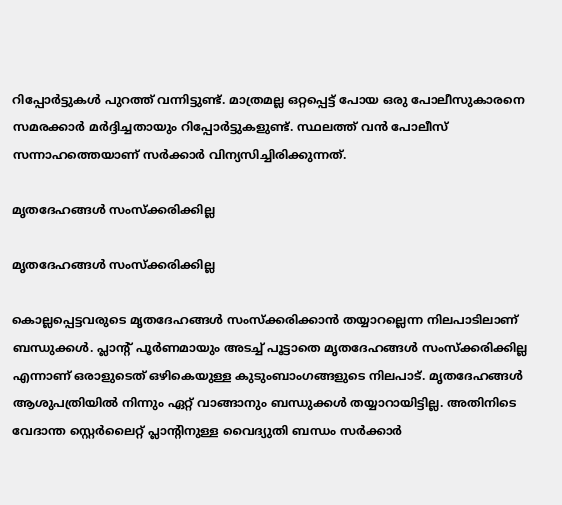റിപ്പോര്‍ട്ടുകള്‍ പുറത്ത് വന്നിട്ടുണ്ട്. മാത്രമല്ല ഒറ്റപ്പെട്ട് പോയ ഒരു പോലീസുകാരനെ സമരക്കാര്‍ മര്‍ദ്ദിച്ചതായും റിപ്പോര്‍ട്ടുകളുണ്ട്. സ്ഥലത്ത് വന്‍ പോലീസ് സന്നാഹത്തെയാണ് സര്‍ക്കാര്‍ വിന്യസിച്ചിരിക്കുന്നത്.

മൃതദേഹങ്ങള്‍ സംസ്‌ക്കരിക്കില്ല

മൃതദേഹങ്ങള്‍ സംസ്‌ക്കരിക്കില്ല

കൊല്ലപ്പെട്ടവരുടെ മൃതദേഹങ്ങള്‍ സംസ്‌ക്കരിക്കാന്‍ തയ്യാറല്ലെന്ന നിലപാടിലാണ് ബന്ധുക്കള്‍. പ്ലാന്റ് പൂര്‍ണമായും അടച്ച് പൂട്ടാതെ മൃതദേഹങ്ങള്‍ സംസ്‌ക്കരിക്കില്ല എന്നാണ് ഒരാളുടെത് ഒഴികെയുള്ള കുടുംബാംഗങ്ങളുടെ നിലപാട്. മൃതദേഹങ്ങള്‍ ആശുപത്രിയില്‍ നിന്നും ഏറ്റ് വാങ്ങാനും ബന്ധുക്കള്‍ തയ്യാറായിട്ടില്ല. അതിനിടെ വേദാന്ത സ്റ്റെര്‍ലൈറ്റ് പ്ലാന്റിനുള്ള വൈദ്യുതി ബന്ധം സര്‍ക്കാര്‍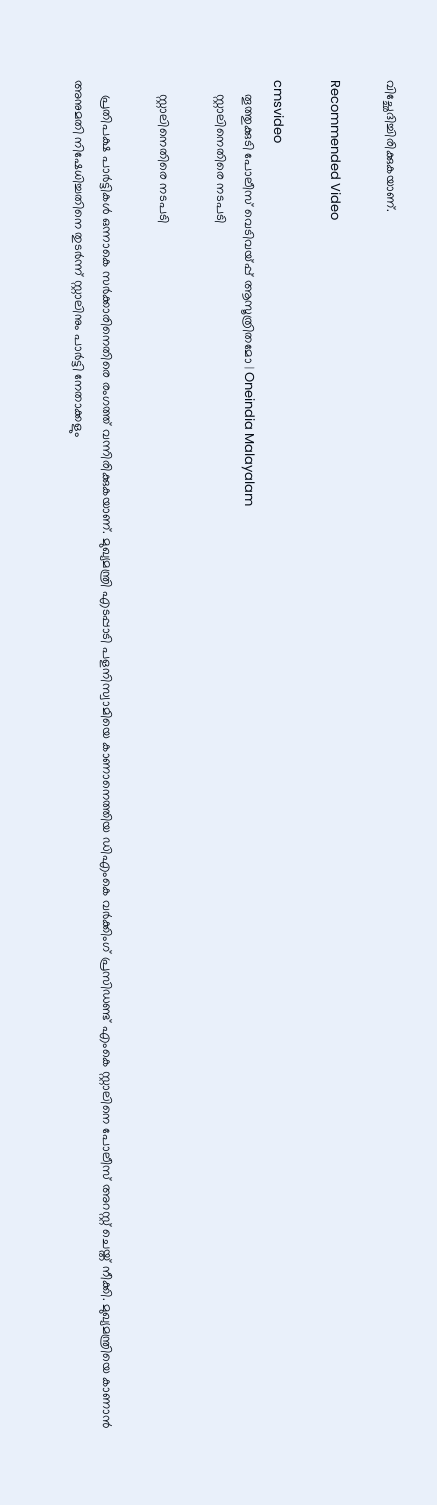വിച്ഛേദിച്ചിരിക്കുകയാണ്.

Recommended Video

cmsvideo
    തൂത്തുക്കുടി പോലീസ് വെടിവയ്പ്പ് ആസൂത്രിതമോ | Oneindia Malayalam
    സ്റ്റാലിനെതിരെ നടപടി

    സ്റ്റാലിനെതിരെ നടപടി

    പ്രതിപക്ഷ പാര്‍ട്ടികള്‍ ഒന്നാകെ സര്‍ക്കാരിനെതിരെ രംഗത്ത് വന്നിരിക്കുകയാണ്. മുഖ്യമന്ത്രി എടപ്പാടി പളനിസ്വാമിയെ കാണാനെത്തിയ ഡിഎംകെ വര്‍ക്കിംഗ് പ്രസിഡണ്ട് എംകെ സ്റ്റാലിനെ പോലീസ് അറസ്റ്റ് ചെയ്ത് നീക്കി. മുഖ്യമന്ത്രിയെ കാണാന്‍ അനുമതി നിഷേധിച്ചതിനെ തുടര്‍ന്ന് സ്റ്റാലിനും പാര്‍ട്ടി നേതാക്കളും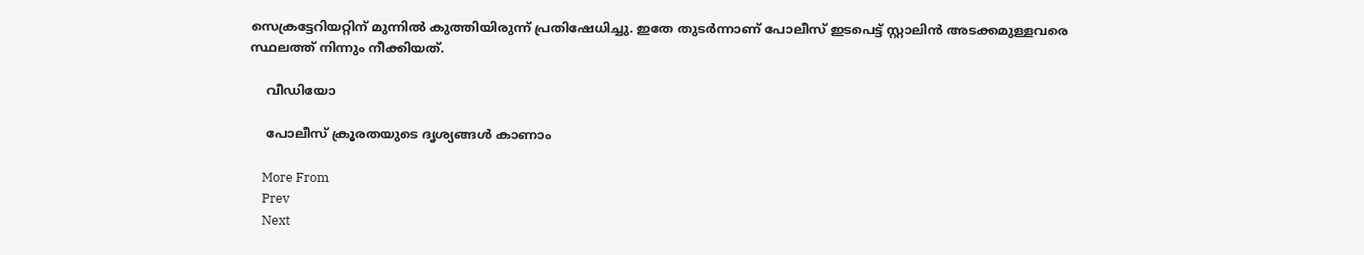സെക്രട്ടേറിയറ്റിന് മുന്നില്‍ കുത്തിയിരുന്ന് പ്രതിഷേധിച്ചു. ഇതേ തുടര്‍ന്നാണ് പോലീസ് ഇടപെട്ട് സ്റ്റാലിന്‍ അടക്കമുള്ളവരെ സ്ഥലത്ത് നിന്നും നീക്കിയത്.

    വീഡിയോ

    പോലീസ് ക്രൂരതയുടെ ദൃശ്യങ്ങൾ കാണാം

    More From
    Prev
    Next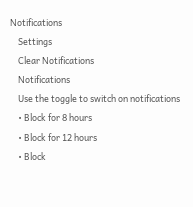Notifications
    Settings
    Clear Notifications
    Notifications
    Use the toggle to switch on notifications
    • Block for 8 hours
    • Block for 12 hours
    • Block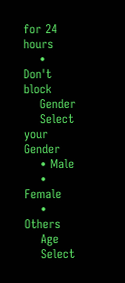for 24 hours
    • Don't block
    Gender
    Select your Gender
    • Male
    • Female
    • Others
    Age
    Select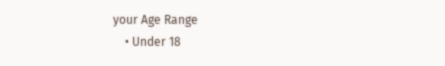your Age Range
    • Under 18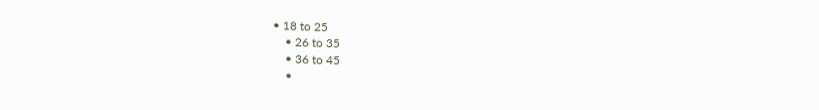• 18 to 25
    • 26 to 35
    • 36 to 45
    •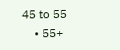45 to 55
    • 55+